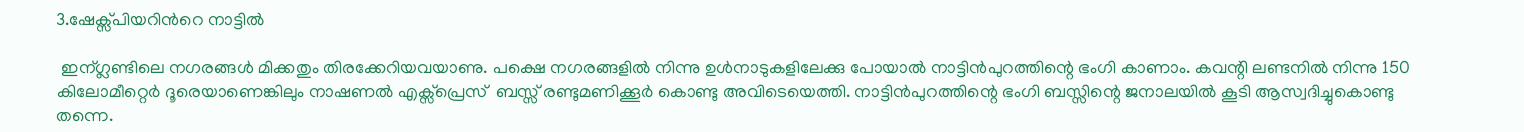3.ഷേക്സ്പിയറിന്‍റെ നാട്ടില്‍

 ഇന്ഗ്ലണ്ടിലെ നഗരങ്ങള്‍ മിക്കതും തിരക്കേറിയവയാണു. പക്ഷെ നഗരങ്ങളില്‍ നിന്നു ഉള്‍നാടുകളിലേക്കു പോയാല്‍ നാട്ടിന്‍പുറത്തിന്റെ ഭംഗി കാണാം. കവന്റി ലണ്ടനില്‍ നിന്നു 150 കിലോമീറ്റെര്‍ ദൂരെയാണെങ്കിലും നാഷണല്‍ എക്സ്പ്രെസ്  ബസ്സ് രണ്ടുമണിക്കൂര്‍ കൊണ്ടു അവിടെയെത്തി. നാട്ടിന്‍പുറത്തിന്റെ ഭംഗി ബസ്സിന്റെ ജനാലയില്‍ കൂടി ആസ്വദിച്ചുകൊണ്ടു തന്നെ.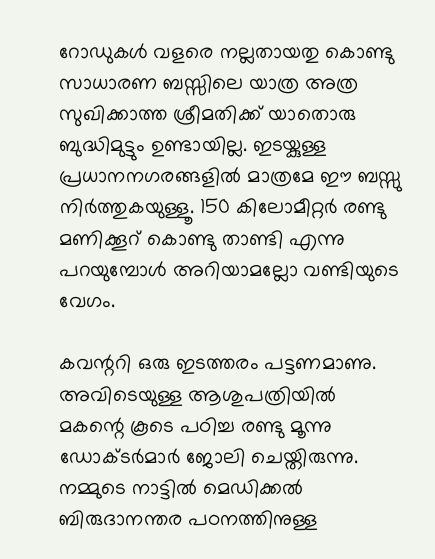റോഡുകള്‍ വളരെ നല്ലതായതു കൊണ്ടു സാധാരണ ബസ്സിലെ യാത്ര അത്ര സുഖിക്കാത്ത ശ്രീമതിക്ക് യാതൊരു ബുദ്ധിമുട്ടും ഉണ്ടായില്ല. ഇടയ്കുള്ള പ്രധാനനഗരങ്ങളില്‍ മാത്രമേ ഈ ബസ്സു നിര്‍ത്തുകയുള്ളൂ. 150 കിലോമീറ്റര്‍ രണ്ടു മണിക്കൂറ് കൊണ്ടു താണ്ടി എന്നു പറയുമ്പോള്‍ അറിയാമല്ലോ വണ്ടിയുടെ വേഗം.

കവന്ററി ഒരു ഇടത്തരം പട്ടണമാണു. അവിടെയുള്ള ആശുപത്രിയില്‍ മകന്റെ കൂടെ പഠിച്ച രണ്ടു മൂന്നു ഡോക്ടര്‍മാര്‍ ജോലി ചെയ്തിരുന്നു. നമ്മുടെ നാട്ടില്‍ മെഡിക്കല്‍ ബിരുദാനന്തര പഠനത്തിനുള്ള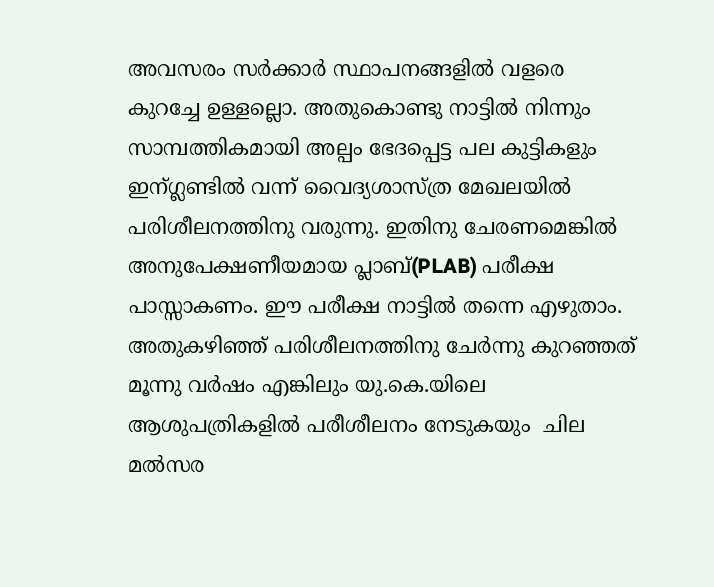അവസരം സര്‍ക്കാര്‍ സ്ഥാപനങ്ങളില്‍ വളരെ കുറച്ചേ ഉള്ളല്ലൊ. അതുകൊണ്ടു നാട്ടില്‍ നിന്നും സാമ്പത്തികമായി അല്പം ഭേദപ്പെട്ട പല കുട്ടികളും ഇന്ഗ്ലണ്ടില്‍ വന്ന് വൈദ്യശാസ്ത്ര മേഖലയില്‍ പരിശീലനത്തിനു വരുന്നു. ഇതിനു ചേരണമെങ്കില്‍ അനുപേക്ഷണീയമായ പ്ലാബ്(PLAB) പരീക്ഷ പാസ്സാകണം. ഈ പരീക്ഷ നാട്ടില്‍ തന്നെ എഴുതാം. അതുകഴിഞ്ഞ് പരിശീലനത്തിനു ചേര്‍ന്നു കുറഞ്ഞത്  മൂന്നു വര്‍ഷം എങ്കിലും യു.കെ.യിലെ ആശുപത്രികളില്‍ പരീശീലനം നേടുകയും  ചില  മല്‍സര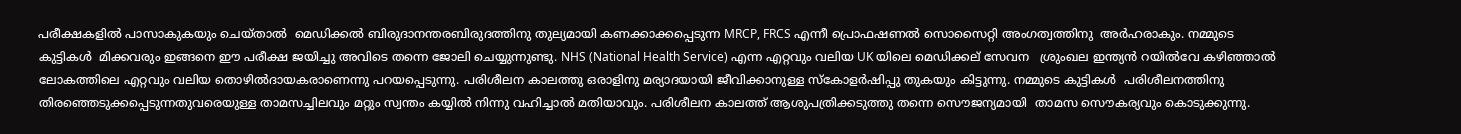പരീക്ഷകളില്‍ പാസാകുകയും ചെയ്താല്‍  മെഡിക്കല്‍ ബിരുദാനന്തരബിരുദത്തിനു തുല്യമായി കണക്കാക്കപ്പെടുന്ന MRCP, FRCS എന്നീ പ്രൊഫഷണല്‍ സൊസൈറ്റി അംഗത്വത്തിനു  അര്‍ഹരാകും. നമ്മുടെ കുട്ടികള്‍  മിക്കവരും ഇങ്ങനെ ഈ പരീക്ഷ ജയിച്ചു അവിടെ തന്നെ ജോലി ചെയ്യുന്നുണ്ടു. NHS (National Health Service) എന്ന എറ്റവും വലിയ UK യിലെ മെഡിക്കല് സേവന   ശ്രുംഖല ഇന്ത്യന്‍ റയില്‍വേ കഴിഞ്ഞാല്‍ ലോകത്തിലെ എറ്റവും വലിയ തൊഴില്‍ദായകരാണെന്നു പറയപ്പെടുന്നു. പരിശീലന കാലത്തു ഒരാളിനു മര്യാദയായി ജീ‍വിക്കാനുള്ള സ്കോളര്‍ഷിപ്പു തുകയും കിട്ടുന്നു. നമ്മുടെ കുട്ടികള്‍  പരിശീലനത്തിനു തിരഞ്ഞെടുക്കപ്പെടുന്നതുവരെയുള്ള താമസച്ചിലവും മറ്റും സ്വന്തം കയ്യില്‍ നിന്നു വഹിച്ചാല്‍ മതിയാവും. പരിശീലന കാലത്ത് ആശുപത്രിക്കടുത്തു തന്നെ സൌജന്യമായി  താമസ സൌകര്യവും കൊടുക്കുന്നു.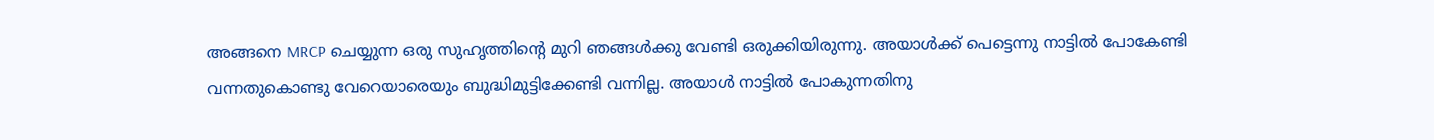അങ്ങനെ MRCP ചെയ്യുന്ന ഒരു സുഹൃത്തിന്‍റെ മുറി ഞങ്ങള്‍ക്കു വേണ്ടി ഒരുക്കിയിരുന്നു. അയാള്‍ക്ക് പെട്ടെന്നു നാട്ടില്‍ പോകേണ്ടി വന്നതുകൊണ്ടു വേറെയാരെയും ബുദ്ധിമുട്ടിക്കേണ്ടി വന്നില്ല. അയാള്‍ നാട്ടില്‍ പോകുന്നതിനു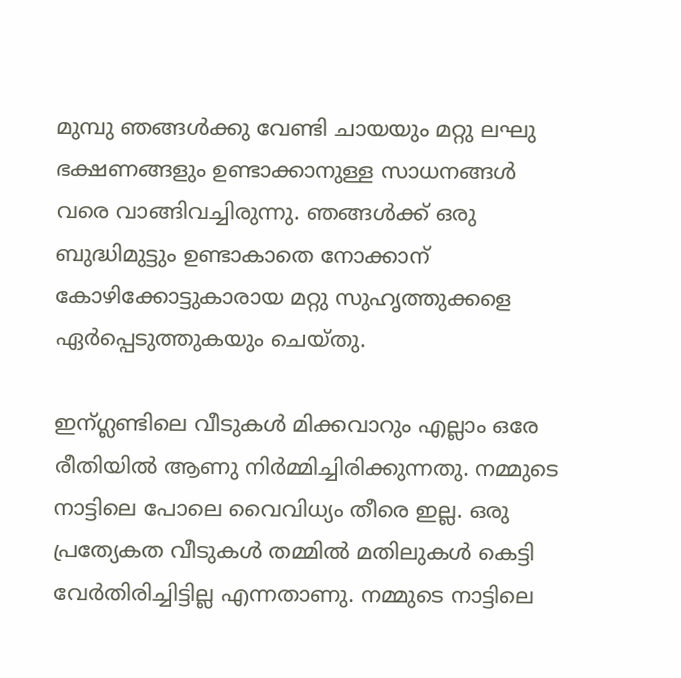മുമ്പു ഞങ്ങള്‍ക്കു വേണ്ടി ചായയും മറ്റു ലഘു ഭക്ഷണങ്ങളും ഉണ്ടാക്കാനുള്ള സാധനങ്ങള്‍ വരെ വാങ്ങിവച്ചിരുന്നു. ഞങ്ങള്‍ക്ക് ഒരു ബുദ്ധിമുട്ടും ഉണ്ടാകാതെ നോക്കാന് കോഴിക്കോട്ടുകാരായ മറ്റു സുഹൃത്തുക്കളെ ഏര്‍പ്പെടുത്തുകയും ചെയ്തു.

ഇന്ഗ്ലണ്ടിലെ വീടുകള്‍ മിക്കവാറും എല്ലാം ഒരേ രീതിയില്‍ ആണു നിര്‍മ്മിച്ചിരിക്കുന്നതു. നമ്മുടെ നാട്ടിലെ പോലെ വൈവിധ്യം തീരെ ഇല്ല. ഒരു പ്രത്യേകത വീടുകള്‍ തമ്മില്‍ മതിലുകള്‍ കെട്ടി വേര്‍തിരിച്ചിട്ടില്ല എന്നതാണു. നമ്മുടെ നാട്ടിലെ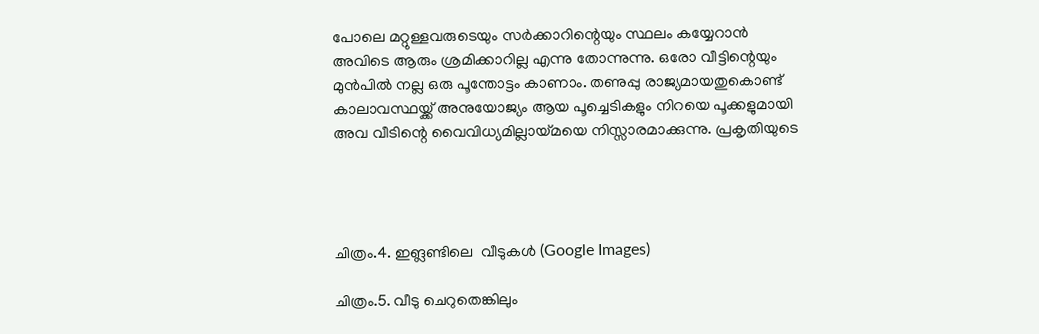പോലെ മറ്റുള്ളവരുടെയും സര്‍ക്കാറിന്റെയും സ്ഥലം കയ്യേറാന്‍ അവിടെ ആരും ശ്രമിക്കാറില്ല എന്നു തോന്നുന്നു. ഒരോ വീട്ടിന്റെയും മുന്‍പില്‍ നല്ല ഒരു പൂന്തോട്ടം കാണാം. തണുപ്പു രാജ്യമായതുകൊണ്ട് കാലാവസ്ഥയ്ക്ക് അനുയോജ്യം ആയ പൂച്ചെടികളും നിറയെ പൂക്കളുമായി അവ വീടിന്റെ വൈവിധ്യമില്ലായ്മയെ നിസ്സാരമാക്കുന്നു. പ്രകൃതിയുടെ




ചിത്രം.4. ഇങ്ലണ്ടിലെ  വീടുകള്‍ (Google Images)

ചിത്രം.5. വീടു ചെറുതെങ്കിലും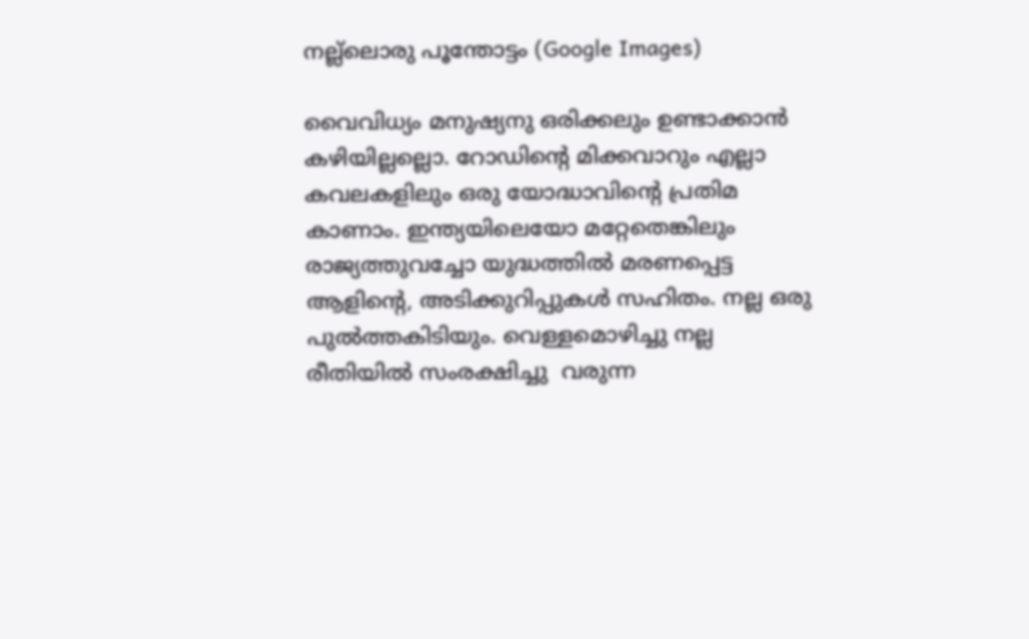നല്ല്ലൊരു പൂന്തോട്ടം (Google Images)

വൈവിധ്യം മനുഷ്യനു ഒരിക്കലും ഉണ്ടാക്കാന്‍ കഴിയില്ലല്ലൊ. റോഡിന്റെ മിക്കവാറും എല്ലാ കവലകളിലും ഒരു യോദ്ധാവിന്‍റെ പ്രതിമ കാണാം. ഇന്ത്യയിലെയോ മറ്റേതെങ്കിലും രാജ്യത്തുവച്ചോ യുദ്ധത്തില്‍ മരണപ്പെട്ട  ആളിന്റെ, അടിക്കുറിപ്പുകള്‍ സഹിതം. നല്ല ഒരു പുല്‍ത്തകിടിയും. വെള്ളമൊഴിച്ചു നല്ല രീതിയില്‍ സംരക്ഷിച്ചു  വരുന്ന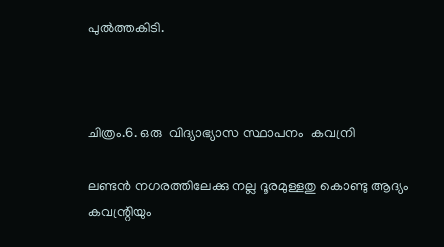പുല്‍ത്തകിടി.



ചിത്രം.6. ഒരു  വിദ്യാഭ്യാസ സ്ഥാപനം  കവന്രി

ലണ്ടന്‍ നഗരത്തിലേക്കു നല്ല ദൂരമുള്ളതു കൊണ്ടു ആദ്യം കവന്റ്രിയും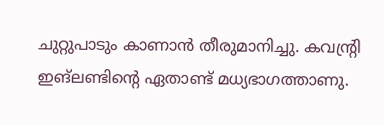ചുറ്റുപാടും കാണാന്‍ തീരുമാനിച്ചു. കവന്‍റ്രി  ഇങ്ലണ്ടിന്റെ ഏതാണ്ട് മധ്യഭാഗത്താണു.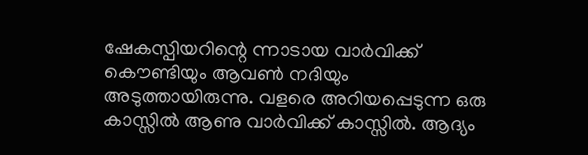ഷേകസ്പിയറിന്റെ ന്നാടായ വാര്‍വിക്ക് കൌണ്ടിയും ആവണ്‍ നദിയും അടുത്തായിരുന്നു. വളരെ അറിയപ്പെടുന്ന ഒരു കാസ്സില്‍ ആണു വാര്‍വിക്ക് കാസ്സില്‍. ആദ്യം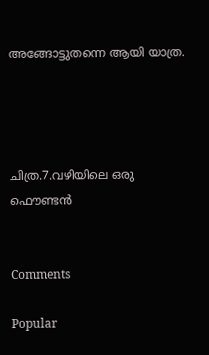അങ്ങോട്ടുതന്നെ ആയി യാത്ര.




ചിത്ര.7.വഴിയിലെ ഒരു ഫൌണ്ടന്‍


Comments

Popular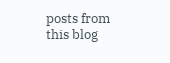posts from this blog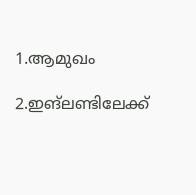1.ആമുഖം

2.ഇങ്ലണ്ടിലേക്ക്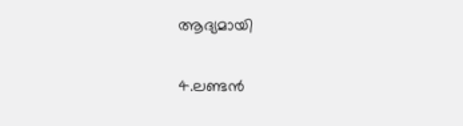ആദ്യമായി

4.ലണ്ടന്‍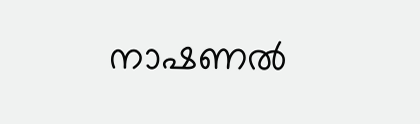നാഷണല്‍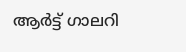ആര്‍ട്ട് ഗാലറി